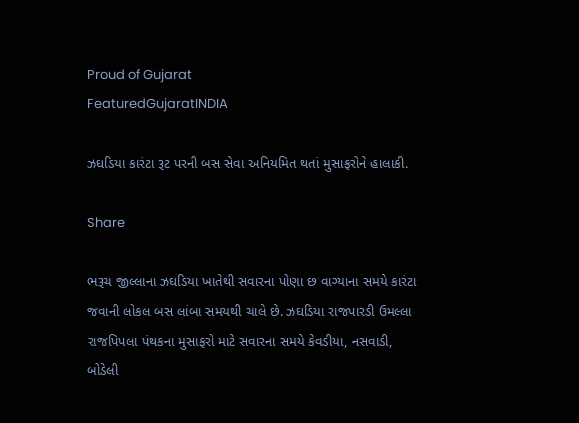Proud of Gujarat
FeaturedGujaratINDIA

ઝઘડિયા કારંટા રૂટ પરની બસ સેવા અનિયમિત થતાં મુસાફરોને હાલાકી.

Share

ભરૂચ જીલ્લાના ઝઘડિયા ખાતેથી સવારના પોણા છ વાગ્યાના સમયે કારંટા જવાની લોકલ બસ લાંબા સમયથી ચાલે છે. ઝઘડિયા રાજપારડી ઉમલ્લા રાજપિપલા પંથકના મુસાફરો માટે સવારના સમયે કેવડીયા, નસવાડી, બોડેલી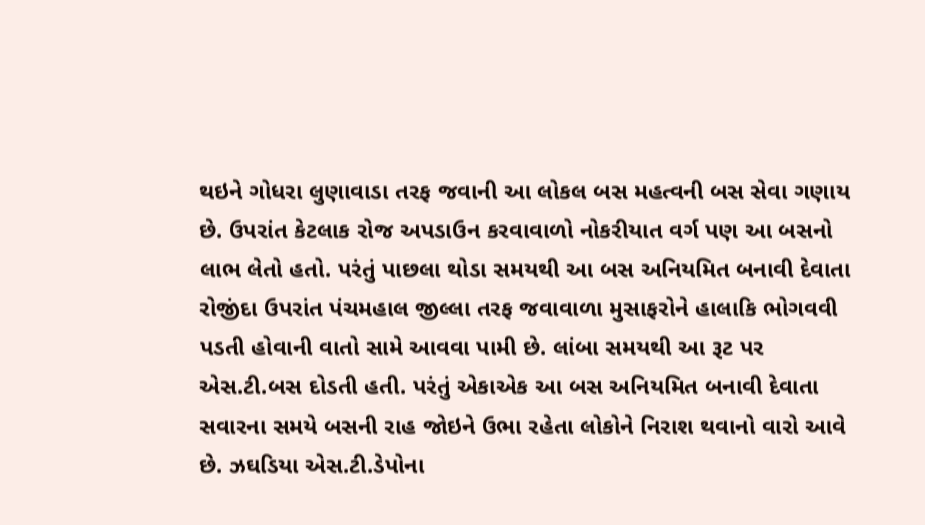થઇને ગોધરા લુણાવાડા તરફ જવાની આ લોકલ બસ મહત્વની બસ સેવા ગણાય છે. ઉપરાંત કેટલાક રોજ અપડાઉન કરવાવાળો નોકરીયાત વર્ગ પણ આ બસનો લાભ લેતો હતો. પરંતું પાછલા થોડા સમયથી આ બસ અનિયમિત બનાવી દેવાતા રોજીંદા ઉપરાંત પંચમહાલ જીલ્લા તરફ જવાવાળા મુસાફરોને હાલાકિ ભોગવવી પડતી હોવાની વાતો સામે આવવા પામી છે. લાંબા સમયથી આ રૂટ પર એસ.ટી.બસ દોડતી હતી. પરંતું એકાએક આ બસ અનિયમિત બનાવી દેવાતા સવારના સમયે બસની રાહ જોઇને ઉભા રહેતા લોકોને નિરાશ થવાનો વારો આવે છે. ઝઘડિયા એસ.ટી.ડેપોના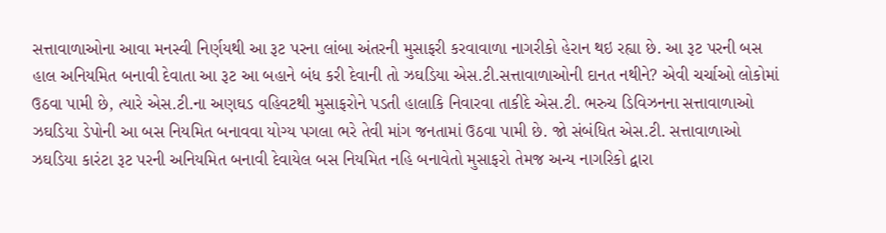સત્તાવાળાઓના આવા મનસ્વી નિર્ણયથી આ રૂટ પરના લાંબા અંતરની મુસાફરી કરવાવાળા નાગરીકો હેરાન થઇ રહ્યા છે. આ રૂટ પરની બસ હાલ અનિયમિત બનાવી દેવાતા આ રૂટ આ બહાને બંધ કરી દેવાની તો ઝઘડિયા એસ.ટી.સત્તાવાળાઓની દાનત નથીને? એવી ચર્ચાઓ લોકોમાં ઉઠવા પામી છે, ત્યારે એસ.ટી.ના અણઘડ વહિવટથી મુસાફરોને પડતી હાલાકિ નિવારવા તાકીદે એસ.ટી. ભરુચ ડિવિઝનના સત્તાવાળાઓ ઝઘડિયા ડેપોની આ બસ નિયમિત બનાવવા યોગ્ય પગલા ભરે તેવી માંગ જનતામાં ઉઠવા પામી છે. જો સંબંધિત એસ.ટી. સત્તાવાળાઓ ઝઘડિયા કારંટા રૂટ પરની અનિયમિત બનાવી દેવાયેલ બસ નિયમિત નહિ બનાવેતો મુસાફરો તેમજ અન્ય નાગરિકો દ્વારા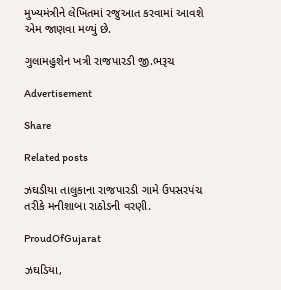મુખ્યમંત્રીને લેખિતમાં રજુઆત કરવામાં આવશે એમ જાણવા મળ્યું છે.

ગુલામહુશેન ખત્રી રાજપારડી જી.ભરૂચ

Advertisement

Share

Related posts

ઝઘડીયા તાલુકાના રાજપારડી ગામે ઉપસરપંચ તરીકે મનીશાબા રાઠોડની વરણી.

ProudOfGujarat

ઝઘડિયા,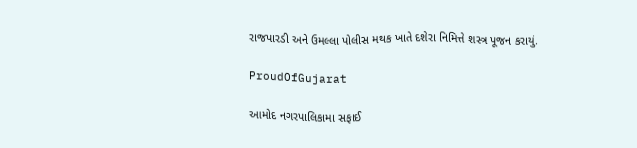રાજપારડી અને ઉમલ્લા પોલીસ મથક ખાતે દશેરા નિમિત્તે શસ્ત્ર પૂજન કરાયું.

ProudOfGujarat

આમોદ નગરપાલિકામા સફાઈ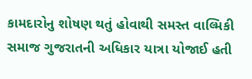કામદારોનુ શોષણ થતું હોવાથી સમસ્ત વાલ્મિકી સમાજ ગુજરાતની અધિકાર યાત્રા યોજાઈ હતી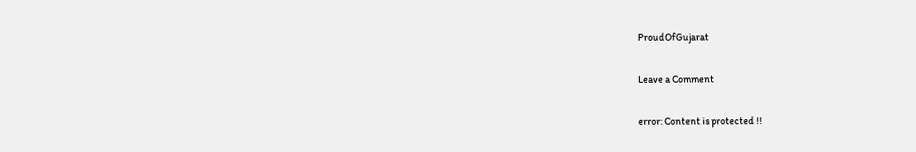ProudOfGujarat

Leave a Comment

error: Content is protected !!